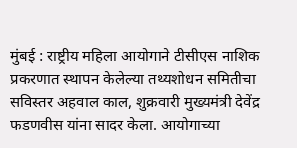मुंबई : राष्ट्रीय महिला आयोगाने टीसीएस नाशिक प्रकरणात स्थापन केलेल्या तथ्यशोधन समितीचा सविस्तर अहवाल काल, शुक्रवारी मुख्यमंत्री देवेंद्र फडणवीस यांना सादर केला. आयोगाच्या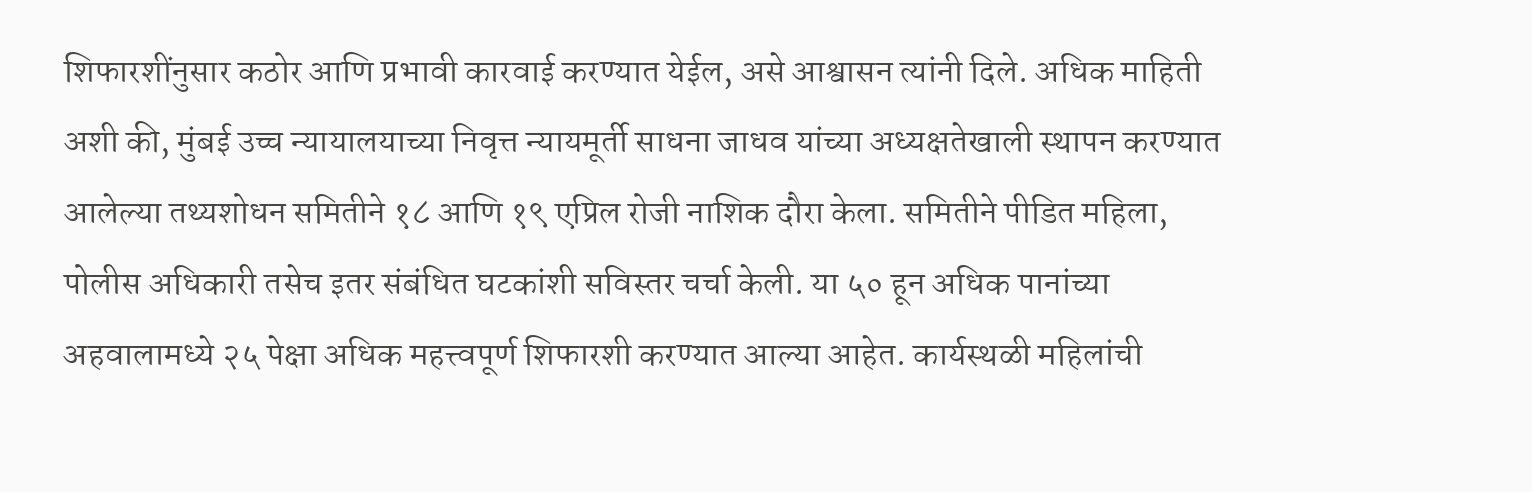शिफारशींनुसार कठोर आणि प्रभावी कारवाई करण्यात येईल, असे आश्वासन त्यांनी दिले. अधिक माहिती अशी की, मुंबई उच्च न्यायालयाच्या निवृत्त न्यायमूर्ती साधना जाधव यांच्या अध्यक्षतेखाली स्थापन करण्यात आलेल्या तथ्यशोधन समितीने १८ आणि १९ एप्रिल रोजी नाशिक दौरा केला. समितीने पीडित महिला, पोलीस अधिकारी तसेच इतर संबंधित घटकांशी सविस्तर चर्चा केली. या ५० हून अधिक पानांच्या अहवालामध्ये २५ पेक्षा अधिक महत्त्वपूर्ण शिफारशी करण्यात आल्या आहेत. कार्यस्थळी महिलांची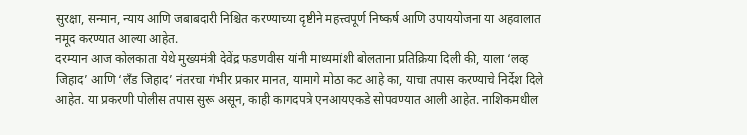सुरक्षा, सन्मान, न्याय आणि जबाबदारी निश्चित करण्याच्या दृष्टीने महत्त्वपूर्ण निष्कर्ष आणि उपाययोजना या अहवालात नमूद करण्यात आल्या आहेत.
दरम्यान आज कोलकाता येथे मुख्यमंत्री देवेंद्र फडणवीस यांनी माध्यमांशी बोलताना प्रतिक्रिया दिली की, याला ‘लव्ह जिहाद’ आणि ‘लँड जिहाद’ नंतरचा गंभीर प्रकार मानत, यामागे मोठा कट आहे का, याचा तपास करण्याचे निर्देश दिले आहेत. या प्रकरणी पोलीस तपास सुरू असून, काही कागदपत्रे एनआयएकडे सोपवण्यात आली आहेत. नाशिकमधील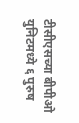टीसीएसच्या बीपीओ युनिटमध्ये ६ पुरुष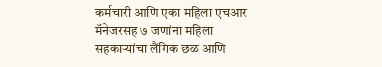कर्मचारी आणि एका महिला एचआर मॅनेजरसह ७ जणांना महिला सहकाऱ्यांचा लैंगिक छळ आणि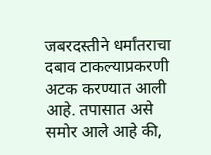जबरदस्तीने धर्मांतराचा दबाव टाकल्याप्रकरणी अटक करण्यात आली आहे. तपासात असे समोर आले आहे की,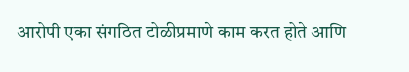आरोपी एका संगठित टोळीप्रमाणे काम करत होते आणि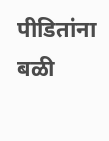पीडितांना बळी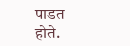पाडत होते.